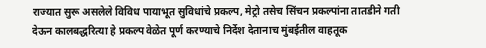राज्यात सुरू असलेले विविध पायाभूत सुविधांचे प्रकल्प, मेट्रो तसेच सिंचन प्रकल्पांना तातडीने गती देऊन कालबद्धरित्या हे प्रकल्प वेळेत पूर्ण करण्याचे निर्देश देतानाच मुंबईतील वाहतूक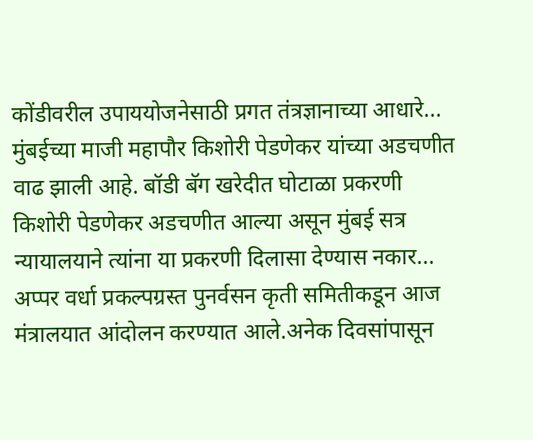कोंडीवरील उपाययोजनेसाठी प्रगत तंत्रज्ञानाच्या आधारे...
मुंबईच्या माजी महापौर किशोरी पेडणेकर यांच्या अडचणीत वाढ झाली आहे. बॉडी बॅग खरेदीत घोटाळा प्रकरणी किशोरी पेडणेकर अडचणीत आल्या असून मुंबई सत्र न्यायालयाने त्यांना या प्रकरणी दिलासा देण्यास नकार...
अप्पर वर्धा प्रकल्पग्रस्त पुनर्वसन कृती समितीकडून आज मंत्रालयात आंदोलन करण्यात आले.अनेक दिवसांपासून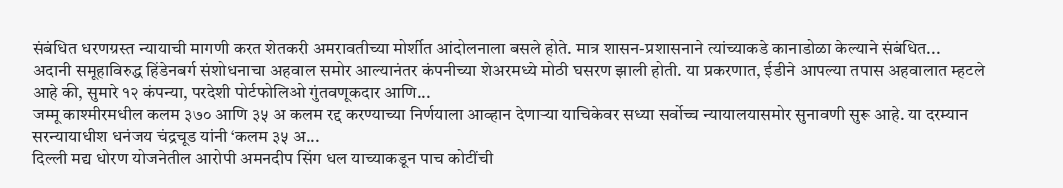संबंधित धरणग्रस्त न्यायाची मागणी करत शेतकरी अमरावतीच्या मोर्शीत आंदोलनाला बसले होते. मात्र शासन-प्रशासनाने त्यांच्याकडे कानाडोळा केल्याने संबंधित...
अदानी समूहाविरुद्ध हिंडेनबर्ग संशोधनाचा अहवाल समोर आल्यानंतर कंपनीच्या शेअरमध्ये मोठी घसरण झाली होती. या प्रकरणात, ईडीने आपल्या तपास अहवालात म्हटले आहे की, सुमारे १२ कंपन्या, परदेशी पोर्टफोलिओ गुंतवणूकदार आणि...
जम्मू काश्मीरमधील कलम ३७० आणि ३५ अ कलम रद्द करण्याच्या निर्णयाला आव्हान देणाऱ्या याचिकेवर सध्या सर्वोच्च न्यायालयासमोर सुनावणी सुरू आहे. या दरम्यान सरन्यायाधीश धनंजय चंद्रचूड यांनी ‘कलम ३५ अ...
दिल्ली मद्य धोरण योजनेतील आरोपी अमनदीप सिंग धल याच्याकडून पाच कोटींची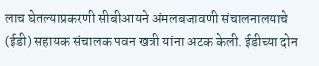लाच घेतल्याप्रकरणी सीबीआयने अंमलबजावणी संचालनालयाचे (ईडी) सहायक संचालक पवन खत्री यांना अटक केली. ईडीच्या दोन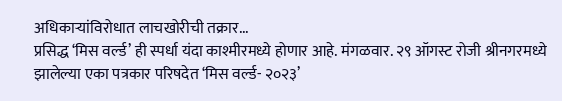अधिकाऱ्यांविरोधात लाचखोरीची तक्रार...
प्रसिद्ध ‘मिस वर्ल्ड’ ही स्पर्धा यंदा काश्मीरमध्ये होणार आहे. मंगळवार. २९ ऑगस्ट रोजी श्रीनगरमध्ये झालेल्या एका पत्रकार परिषदेत ‘मिस वर्ल्ड- २०२३’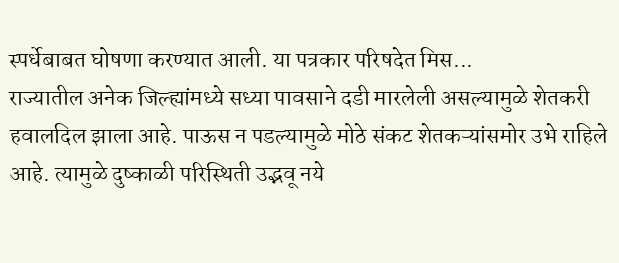स्पर्धेबाबत घोषणा करण्यात आली. या पत्रकार परिषदेत मिस...
राज्यातील अनेक जिल्ह्यांमध्ये सध्या पावसाने दडी मारलेली असल्यामुळे शेतकरी हवालदिल झाला आहे. पाऊस न पडल्यामुळे मोठे संकट शेतकऱ्यांसमोर उभे राहिले आहे. त्यामुळे दुष्काळी परिस्थिती उद्भवू नये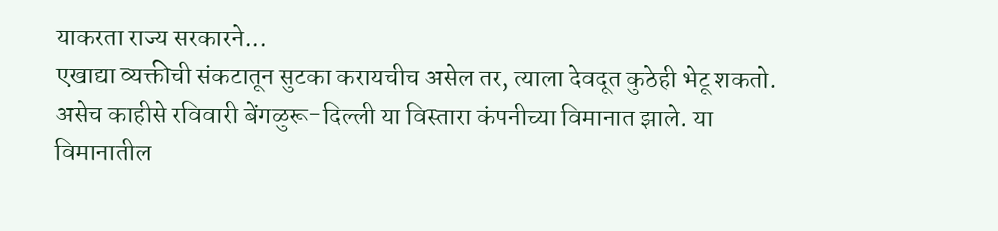याकरता राज्य सरकारने...
एखाद्या व्यक्तीची संकटातून सुटका करायचीच असेल तर, त्याला देवदूत कुठेही भेटू शकतो. असेच काहीसे रविवारी बेंगळुरू-दिल्ली या विस्तारा कंपनीच्या विमानात झाले. या विमानातील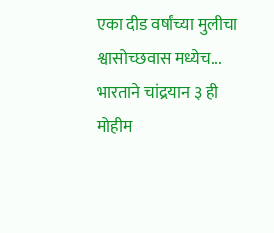एका दीड वर्षांच्या मुलीचा श्वासोच्छवास मध्येच...
भारताने चांद्रयान ३ ही मोहीम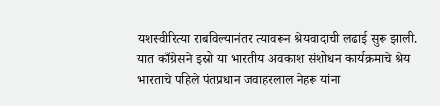यशस्वीरित्या राबविल्यानंतर त्यावरून श्रेयवादाची लढाई सुरू झाली. यात काँग्रेसने इस्रो या भारतीय अवकाश संशोधन कार्यक्रमाचे श्रेय भारताचे पहिले पंतप्रधान जवाहरलाल नेहरू यांना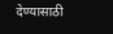देण्यासाठी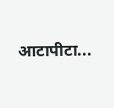आटापीटा...